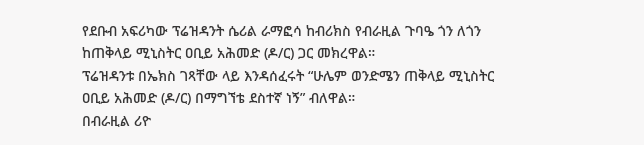የደቡብ አፍሪካው ፕሬዝዳንት ሴሪል ራማፎሳ ከብሪክስ የብራዚል ጉባዔ ጎን ለጎን ከጠቅላይ ሚኒስትር ዐቢይ አሕመድ (ዶ/ር) ጋር መክረዋል።
ፕሬዝዳንቱ በኤክስ ገጻቸው ላይ እንዳሰፈሩት “ሁሌም ወንድሜን ጠቅላይ ሚኒስትር ዐቢይ አሕመድ (ዶ/ር) በማግኘቴ ደስተኛ ነኝ” ብለዋል።
በብራዚል ሪዮ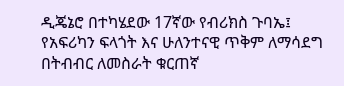ዲጄኔሮ በተካሄደው 17ኛው የብሪክስ ጉባኤ፤ የአፍሪካን ፍላጎት እና ሁለንተናዊ ጥቅም ለማሳደግ በትብብር ለመስራት ቁርጠኛ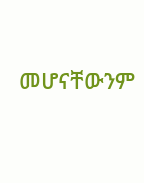መሆናቸውንም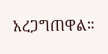አረጋግጠዋል።